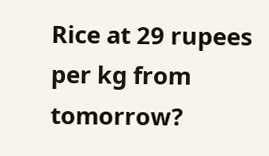Rice at 29 rupees per kg from tomorrow?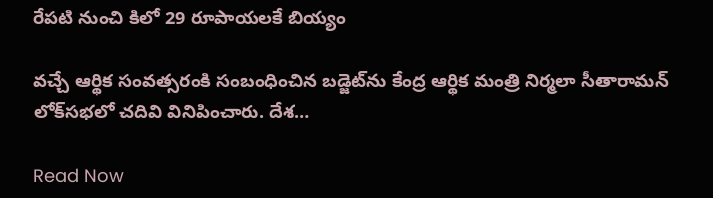రేపటి నుంచి కిలో 29 రూపాయలకే బియ్యం

వచ్చే ఆర్థిక సంవత్సరంకి సంబంధించిన బడ్జెట్‌ను కేంద్ర ఆర్థిక మంత్రి నిర్మలా సీతారామన్‌ లోక్‌సభలో చదివి వినిపించారు. దేశ…

Read Now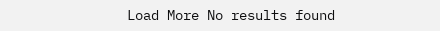Load More No results found